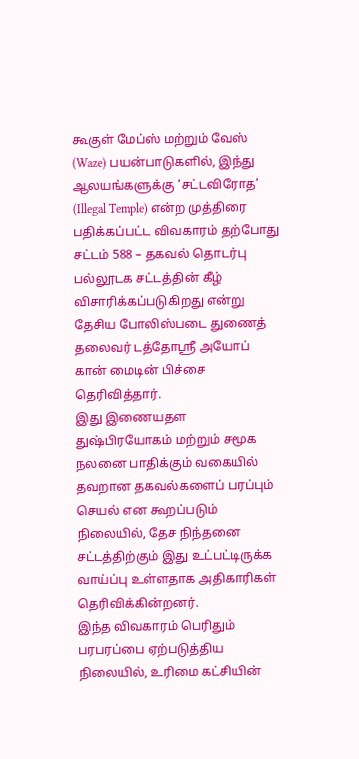கூகுள் மேப்ஸ் மற்றும் வேஸ் (Waze) பயன்பாடுகளில், இந்து ஆலயங்களுக்கு ‘சட்டவிரோத’ (Illegal Temple) என்ற முத்திரை பதிக்கப்பட்ட விவகாரம் தற்போது சட்டம் 588 – தகவல் தொடர்பு பல்லூடக சட்டத்தின் கீழ் விசாரிக்கப்படுகிறது என்று தேசிய போலிஸ்படை துணைத் தலைவர் டத்தோஶ்ரீ அயோப் கான் மைடின் பிச்சை தெரிவித்தார்.
இது இணையதள துஷ்பிரயோகம் மற்றும் சமூக நலனை பாதிக்கும் வகையில் தவறான தகவல்களைப் பரப்பும் செயல் என கூறப்படும் நிலையில், தேச நிந்தனை சட்டத்திற்கும் இது உட்பட்டிருக்க வாய்ப்பு உள்ளதாக அதிகாரிகள் தெரிவிக்கின்றனர்.
இந்த விவகாரம் பெரிதும் பரபரப்பை ஏற்படுத்திய நிலையில், உரிமை கட்சியின்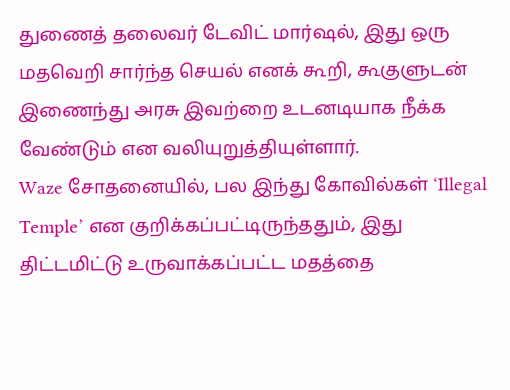துணைத் தலைவர் டேவிட் மார்ஷல், இது ஒரு மதவெறி சார்ந்த செயல் எனக் கூறி, கூகுளுடன் இணைந்து அரசு இவற்றை உடனடியாக நீக்க வேண்டும் என வலியுறுத்தியுள்ளார்.
Waze சோதனையில், பல இந்து கோவில்கள் ‘Illegal Temple’ என குறிக்கப்பட்டிருந்ததும், இது திட்டமிட்டு உருவாக்கப்பட்ட மதத்தை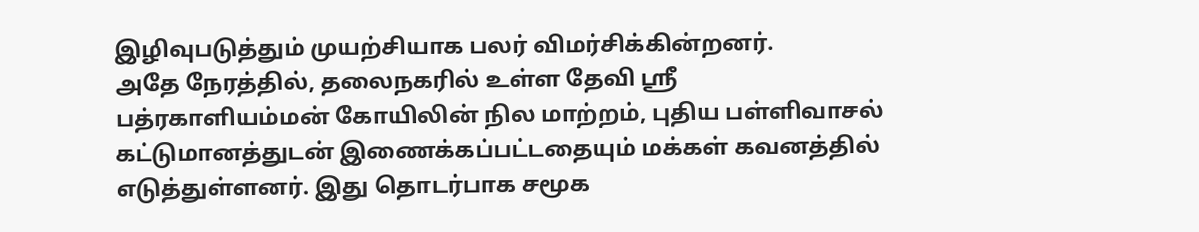இழிவுபடுத்தும் முயற்சியாக பலர் விமர்சிக்கின்றனர்.
அதே நேரத்தில், தலைநகரில் உள்ள தேவி ஸ்ரீ பத்ரகாளியம்மன் கோயிலின் நில மாற்றம், புதிய பள்ளிவாசல் கட்டுமானத்துடன் இணைக்கப்பட்டதையும் மக்கள் கவனத்தில் எடுத்துள்ளனர். இது தொடர்பாக சமூக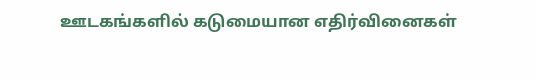ஊடகங்களில் கடுமையான எதிர்வினைகள்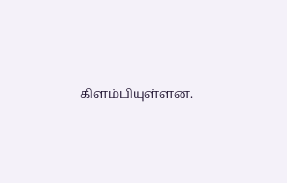கிளம்பியுள்ளன.